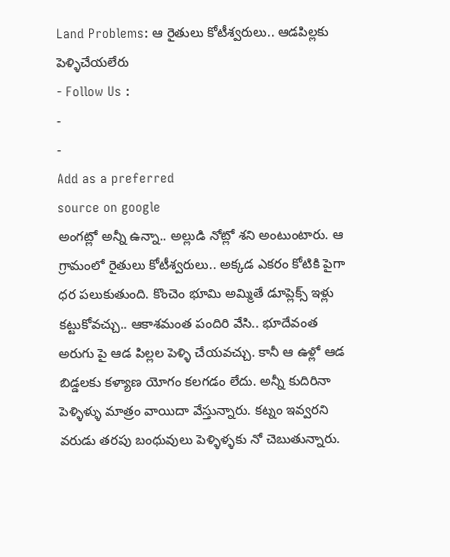Land Problems: ఆ రైతులు కోటీశ్వరులు.. ఆడపిల్లకు పెళ్ళిచేయలేరు
- Follow Us :
-
-
Add as a preferred
source on google
అంగట్లో అన్నీ ఉన్నా.. అల్లుడి నోట్లో శని అంటుంటారు. ఆ గ్రామంలో రైతులు కోటీశ్వరులు.. అక్కడ ఎకరం కోటికి పైగా ధర పలుకుతుంది. కొంచెం భూమి అమ్మితే డూప్లెక్స్ ఇళ్లు కట్టుకోవచ్చు.. ఆకాశమంత పందిరి వేసి.. భూదేవంత అరుగు పై ఆడ పిల్లల పెళ్ళి చేయవచ్చు. కానీ ఆ ఉళ్లో ఆడ బిడ్డలకు కళ్యాణ యోగం కలగడం లేదు. అన్నీ కుదిరినా పెళ్ళిళ్ళు మాత్రం వాయిదా వేస్తున్నారు. కట్నం ఇవ్వరని వరుడు తరపు బంధువులు పెళ్ళిళ్ళకు నో చెబుతున్నారు.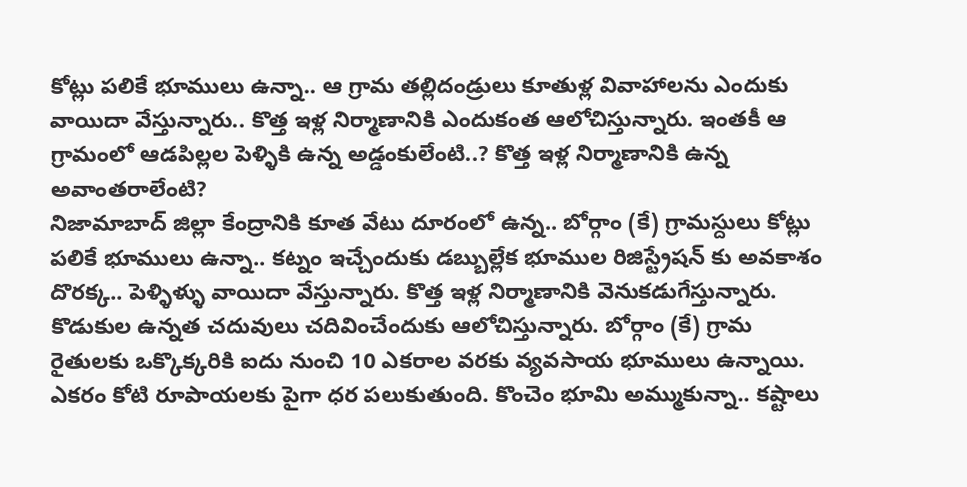కోట్లు పలికే భూములు ఉన్నా.. ఆ గ్రామ తల్లిదండ్రులు కూతుళ్ల వివాహాలను ఎందుకు వాయిదా వేస్తున్నారు.. కొత్త ఇళ్ల నిర్మాణానికి ఎందుకంత ఆలోచిస్తున్నారు. ఇంతకీ ఆ గ్రామంలో ఆడపిల్లల పెళ్ళికి ఉన్న అడ్డంకులేంటి..? కొత్త ఇళ్ల నిర్మాణానికి ఉన్న అవాంతరాలేంటి?
నిజామాబాద్ జిల్లా కేంద్రానికి కూత వేటు దూరంలో ఉన్న.. బోర్గాం (కే) గ్రామస్దులు కోట్లు పలికే భూములు ఉన్నా.. కట్నం ఇచ్చేందుకు డబ్బుల్లేక భూముల రిజిస్ట్రేషన్ కు అవకాశం దొరక్క.. పెళ్ళిళ్ళు వాయిదా వేస్తున్నారు. కొత్త ఇళ్ల నిర్మాణానికి వెనుకడుగేస్తున్నారు. కొడుకుల ఉన్నత చదువులు చదివించేందుకు ఆలోచిస్తున్నారు. బోర్గాం (కే) గ్రామ రైతులకు ఒక్కొక్కరికి ఐదు నుంచి 10 ఎకరాల వరకు వ్యవసాయ భూములు ఉన్నాయి. ఎకరం కోటి రూపాయలకు పైగా ధర పలుకుతుంది. కొంచెం భూమి అమ్ముకున్నా.. కష్టాలు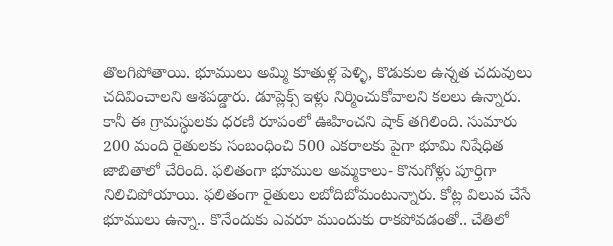తొలగిపోతాయి. భూములు అమ్మి కూతుళ్ల పెళ్ళి, కొడుకుల ఉన్నత చదువులు చదివించాలని ఆశపడ్డారు. డూప్లెక్స్ ఇళ్లు నిర్మించుకోవాలని కలలు ఉన్నారు. కానీ ఈ గ్రామస్ధులకు ధరణి రూపంలో ఊహించని షాక్ తగిలింది. సుమారు 200 మంది రైతులకు సంబంధించి 500 ఎకరాలకు పైగా భూమి నిషేధిత జాబితాలో చేరింది. ఫలితంగా భూముల అమ్మకాలు- కొనుగోళ్లు పూర్తిగా నిలిచిపోయాయి. ఫలితంగా రైతులు లబోదిబోమంటున్నారు. కోట్ల విలువ చేసే భూములు ఉన్నా.. కొనేందుకు ఎవరూ ముందుకు రాకపోవడంతో.. చేతిలో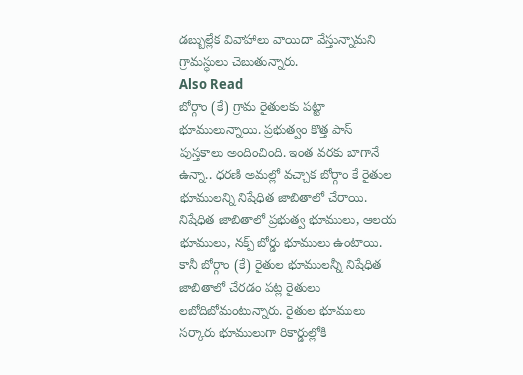డబ్బుల్లేక వివాహాలు వాయిదా వేస్తున్నామని గ్రామస్ధులు చెబుతున్నారు.
Also Read
బోర్గాం (కే) గ్రామ రైతులకు పట్టా భూములున్నాయి. ప్రభుత్వం కొత్త పాస్ పుస్తకాలు అందించింది. ఇంత వరకు బాగానే ఉన్నా.. ధరణి అమల్లో వచ్చాక బోర్గాం కే రైతుల భూములన్ని నిషేధిత జాబితాలో చేరాయి. నిషేధిత జాబితాలో ప్రభుత్వ భూములు, ఆలయ భూములు, నక్ప్ బోర్డు భూములు ఉంటాయి. కానీ బోర్గాం (కే) రైతుల భూములన్నీ నిషేధిత జాబితాలో చేరడం పట్ల రైతులు లబోదిబోమంటున్నారు. రైతుల భూములు సర్కారు భూములుగా రికార్డుల్లోకి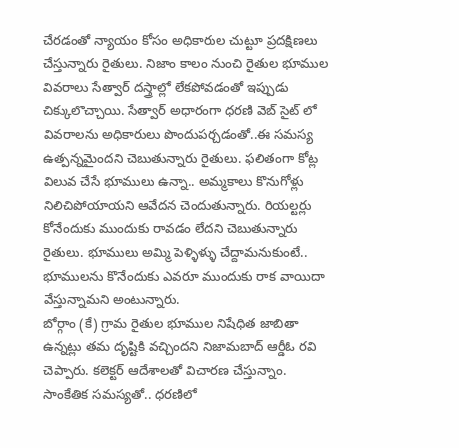చేరడంతో న్యాయం కోసం అధికారుల చుట్టూ ప్రదక్షిణలు చేస్తున్నారు రైతులు. నిజాం కాలం నుంచి రైతుల భూముల వివరాలు సేత్వార్ దస్త్రాల్లో లేకపోవడంతో ఇప్పుడు చిక్కులొచ్చాయి. సేత్వార్ అధారంగా ధరణి వెబ్ సైట్ లో వివరాలను అధికారులు పొందుపర్చడంతో..ఈ సమస్య ఉత్పన్నమైందని చెబుతున్నారు రైతులు. ఫలితంగా కోట్ల విలువ చేసే భూములు ఉన్నా.. అమ్మకాలు కొనుగోళ్లు నిలిచిపోయాయని ఆవేదన చెందుతున్నారు. రియల్టర్లు కోనేందుకు ముందుకు రావడం లేదని చెబుతున్నారు రైతులు. భూములు అమ్మి పెళ్ళిళ్ళు చేద్దామనుకుంటే.. భూములను కొనేందుకు ఎవరూ ముందుకు రాక వాయిదా వేస్తున్నామని అంటున్నారు.
బోర్గాం (కే) గ్రామ రైతుల భూముల నిషేధిత జాబితా ఉన్నట్లు తమ దృష్టికి వచ్చిందని నిజామబాద్ ఆర్డీఓ రవి చెప్పారు. కలెక్టర్ ఆదేశాలతో విచారణ చేస్తున్నాం. సాంకేతిక సమస్యతో.. ధరణిలో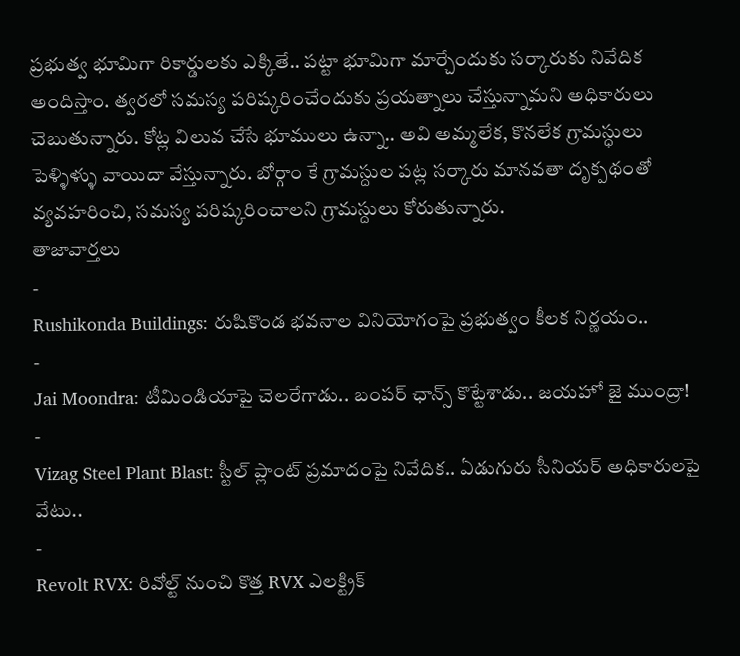ప్రభుత్వ భూమిగా రికార్డులకు ఎక్కితే.. పట్టా భూమిగా మార్చేందుకు సర్కారుకు నివేదిక అందిస్తాం. త్వరలో సమస్య పరిష్కరించేందుకు ప్రయత్నాలు చేస్తున్నామని అధికారులు చెబుతున్నారు. కోట్ల విలువ చేసే భూములు ఉన్నా.. అవి అమ్మలేక, కొనలేక గ్రామస్ధులు పెళ్ళిళ్ళు వాయిదా వేస్తున్నారు. బోర్గాం కే గ్రామస్దుల పట్ల సర్కారు మానవతా దృక్పథంతో వ్యవహరించి, సమస్య పరిష్కరించాలని గ్రామస్దులు కోరుతున్నారు.
తాజావార్తలు
-
Rushikonda Buildings: రుషికొండ భవనాల వినియోగంపై ప్రభుత్వం కీలక నిర్ణయం..
-
Jai Moondra: టీమిండియాపై చెలరేగాడు.. బంపర్ ఛాన్స్ కొట్టేశాడు.. జయహో జై ముంద్రా!
-
Vizag Steel Plant Blast: స్టీల్ ప్లాంట్ ప్రమాదంపై నివేదిక.. ఏడుగురు సీనియర్ అధికారులపై వేటు..
-
Revolt RVX: రివోల్ట్ నుంచి కొత్త RVX ఎలక్ట్రిక్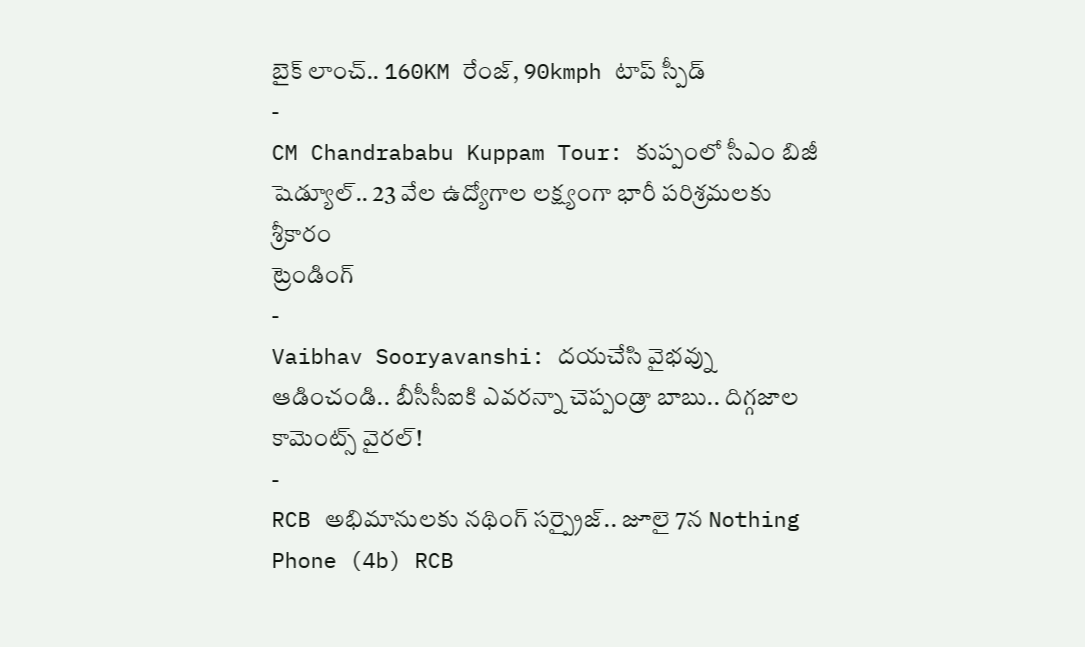బైక్ లాంచ్.. 160KM రేంజ్, 90kmph టాప్ స్పీడ్
-
CM Chandrababu Kuppam Tour: కుప్పంలో సీఎం బిజీ షెడ్యూల్.. 23 వేల ఉద్యోగాల లక్ష్యంగా భారీ పరిశ్రమలకు శ్రీకారం
ట్రెండింగ్
-
Vaibhav Sooryavanshi: దయచేసి వైభవ్ను ఆడించండి.. బీసీసీఐకి ఎవరన్నా చెప్పండ్రా బాబు.. దిగ్గజాల కామెంట్స్ వైరల్!
-
RCB అభిమానులకు నథింగ్ సర్ప్రైజ్.. జూలై 7న Nothing Phone (4b) RCB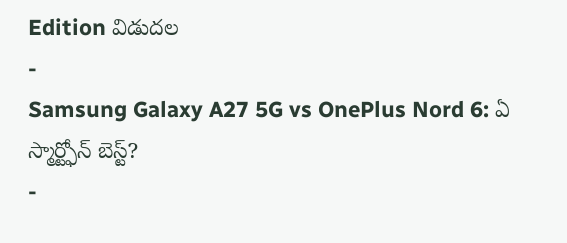Edition విడుదల
-
Samsung Galaxy A27 5G vs OnePlus Nord 6: ఏ స్మార్ట్ఫోన్ బెస్ట్?
-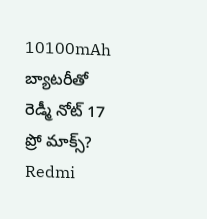10100mAh బ్యాటరీతో రెడ్మీ నోట్ 17 ప్రో మాక్స్? Redmi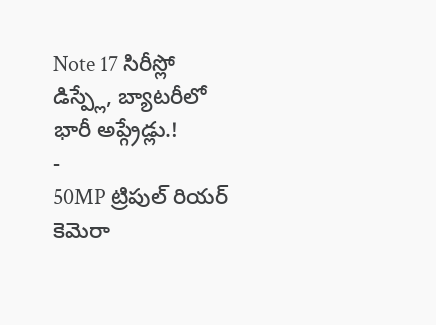Note 17 సిరీస్లో డిస్ప్లే, బ్యాటరీలో భారీ అప్గ్రేడ్లు.!
-
50MP ట్రిపుల్ రియర్ కెమెరా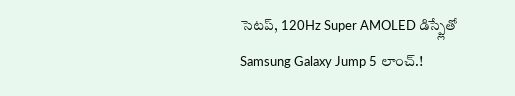సెటప్, 120Hz Super AMOLED డిస్ప్లేతో Samsung Galaxy Jump 5 లాంచ్.!